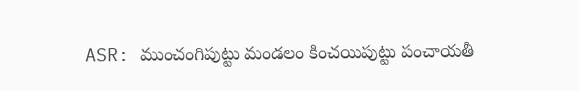ASR: ముంచంగిపుట్టు మండలం కించయిపుట్టు పంచాయతీ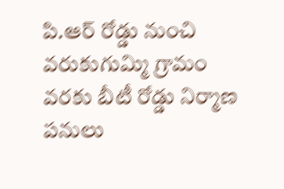పి.ఆర్ రోడ్డు నుంచి వరుకుగుమ్మి గ్రామం వరకు బీటీ రోడ్డు నిర్మాణ పనులు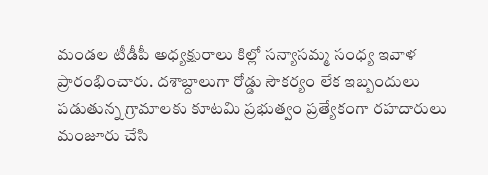మండల టీడీపీ అధ్యక్షురాలు కిల్లో సన్యాసమ్మ సంధ్య ఇవాళ ప్రారంభించారు. దశాబ్దాలుగా రోడ్డు సౌకర్యం లేక ఇబ్బందులు పడుతున్న గ్రామాలకు కూటమి ప్రభుత్వం ప్రత్యేకంగా రహదారులు మంజూరు చేసి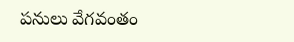పనులు వేగవంతం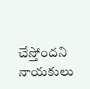చేస్తోందని నాయకులు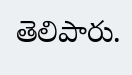తెలిపారు.